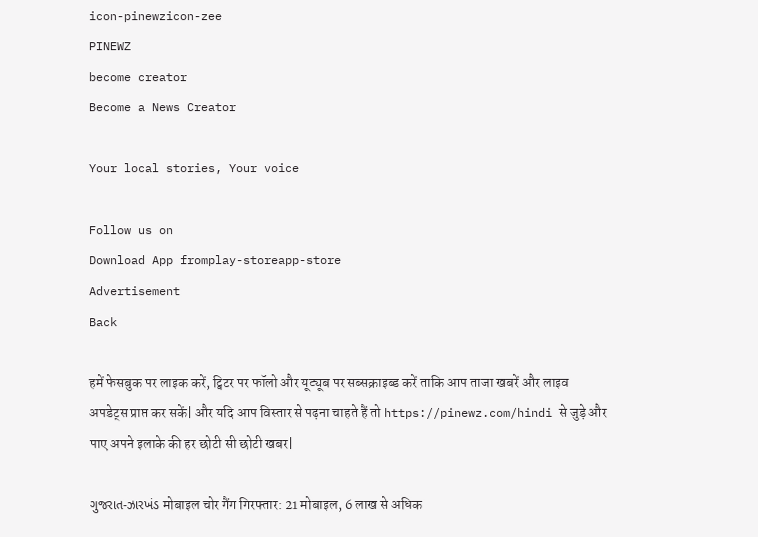icon-pinewzicon-zee
PINEWZ
become creator
Become a News Creator

Your local stories, Your voice

Follow us on
Download App fromplay-storeapp-store
Advertisement
Back

हमें फेसबुक पर लाइक करें, ट्विटर पर फॉलो और यूट्यूब पर सब्सक्राइब्ड करें ताकि आप ताजा खबरें और लाइव अपडेट्स प्राप्त कर सकें| और यदि आप विस्तार से पढ़ना चाहते हैं तो https://pinewz.com/hindi से जुड़े और पाए अपने इलाके की हर छोटी सी छोटी खबर|

ગુજરાત-ઝારખંડ मोबाइल चोर गैंग गिरफ्तार: 21 मोबाइल, 6 लाख से अधिक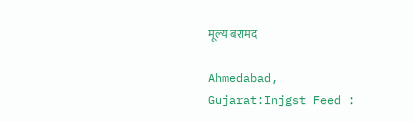मूल्य बरामद

Ahmedabad, Gujarat:Injgst Feed :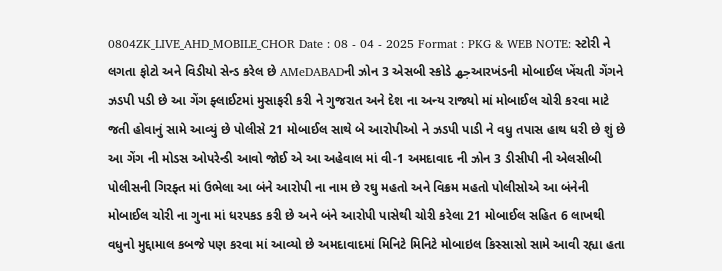0804ZK_LIVE_AHD_MOBILE_CHOR Date : 08 - 04 - 2025 Format : PKG & WEB NOTE: સ્ટોરી ને લગતા ફોટો અને વિડીયો સેન્ડ કરેલ છે AMeDABADની ઝોન 3 એસબી સ્કોડે جھઆરખંડની મોબાઈલ ખેંચતી ગેંગને ઝડપી પડી છે આ ગેંગ ફ્લાઈટમાં મુસાફરી કરી ને ગુજરાત અને દેશ ના અન્ય રાજ્યો માં મોબાઈલ ચોરી કરવા માટે જતી હોવાનું સામે આવ્યું છે પોલીસે 21 મોબાઈલ સાથે બે આરોપીઓ ને ઝડપી પાડી ને વધુ તપાસ હાથ ધરી છે શું છે આ ગેંગ ની મોડસ ઓપરેન્ડી આવો જોઈ એ આ અહેવાલ માં વી-1 અમદાવાદ ની ઝોન 3 ડીસીપી ની એલસીબી પોલીસની ગિરફ્ત માં ઉભેલા આ બંને આરોપી ના નામ છે રઘુ મહતો અને વિક્રમ મહતો પોલીસોએ આ બંનેની મોબાઈલ ચોરી ના ગુના માં ધરપકડ કરી છે અને બંને આરોપી પાસેથી ચોરી કરેલા 21 મોબાઈલ સહિત 6 લાખથી વધુનો મુદ્દામાલ કબજે પણ કરવા માં આવ્યો છે અમદાવાદમાં મિનિટે મિનિટે મોબાઇલ કિસ્સાસો સામે આવી રહ્યા હતા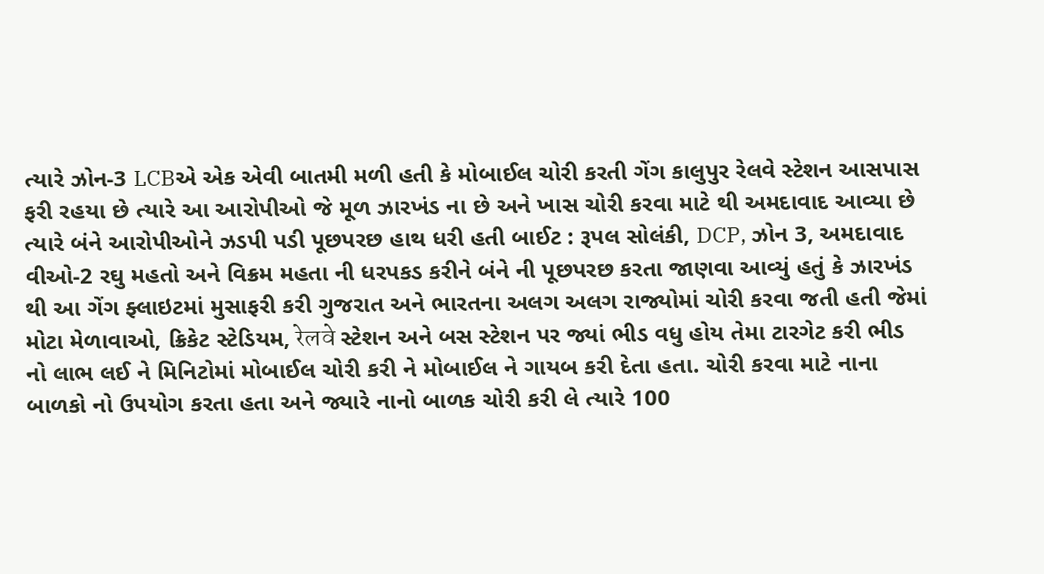ત્યારે ઝોન-3 LCBએ એક એવી બાતમી મળી હતી કે મોબાઈલ ચોરી કરતી ગેંગ કાલુપુર રેલવે સ્ટેશન આસપાસ ફરી રહયા છે ત્યારે આ આરોપીઓ જે મૂળ ઝારખંડ ના છે અને ખાસ ચોરી કરવા માટે થી અમદાવાદ આવ્યા છે ત્યારે બંને આરોપીઓને ઝડપી પડી પૂછપરછ હાથ ધરી હતી બાઈટ : રૂપલ સોલંકી, DCP, ઝોન 3, અમદાવાદ વીઓ-2 રઘુ મહતો અને વિક્રમ મહતા ની ધરપકડ કરીને બંને ની પૂછપરછ કરતા જાણવા આવ્યું હતું કે ઝારખંડ થી આ ગેંગ ફ્લાઇટમાં મુસાફરી કરી ગુજરાત અને ભારતના અલગ અલગ રાજ્યોમાં ચોરી કરવા જતી હતી જેમાં મોટા મેળાવાઓ, ક્રિકેટ સ્ટેડિયમ, रेलवे સ્ટેશન અને બસ સ્ટેશન પર જ્યાં ભીડ વધુ હોય તેમા ટારગેટ કરી ભીડ નો લાભ લઈ ને મિનિટોમાં મોબાઈલ ચોરી કરી ને મોબાઈલ ને ગાયબ કરી દેતા હતા. ચોરી કરવા માટે નાના બાળકો નો ઉપયોગ કરતા હતા અને જ્યારે નાનો બાળક ચોરી કરી લે ત્યારે 100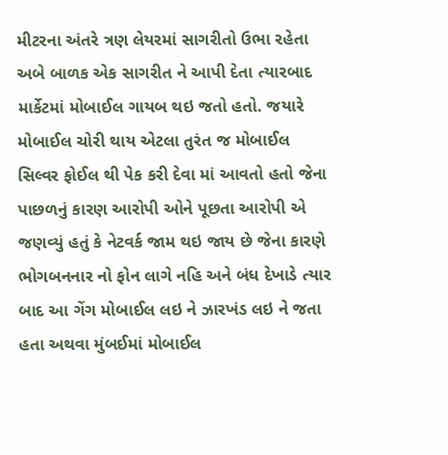મીટરના અંતરે ત્રણ લેયરમાં સાગરીતો ઉભા રહેતા અબે બાળક એક સાગરીત ને આપી દેતા ત્યારબાદ માર્કેટમાં મોબાઈલ ગાયબ થઇ જતો હતો. જયારે મોબાઈલ ચોરી થાય એટલા તુરંત જ મોબાઈલ સિલ્વર ફોઈલ થી પેક કરી દેવા માં આવતો હતો જેના પાછળનું કારણ આરોપી ઓને પૂછતા આરોપી એ જણવ્યું હતું કે નેટવર્ક જામ થઇ જાય છે જેના કારણે ભોગબનનાર નો ફોન લાગે નહિ અને બંધ દેખાડે ત્યાર બાદ આ ગેંગ મોબાઈલ લઇ ને ઝારખંડ લઇ ને જતા હતા અથવા મુંબઈમાં મોબાઈલ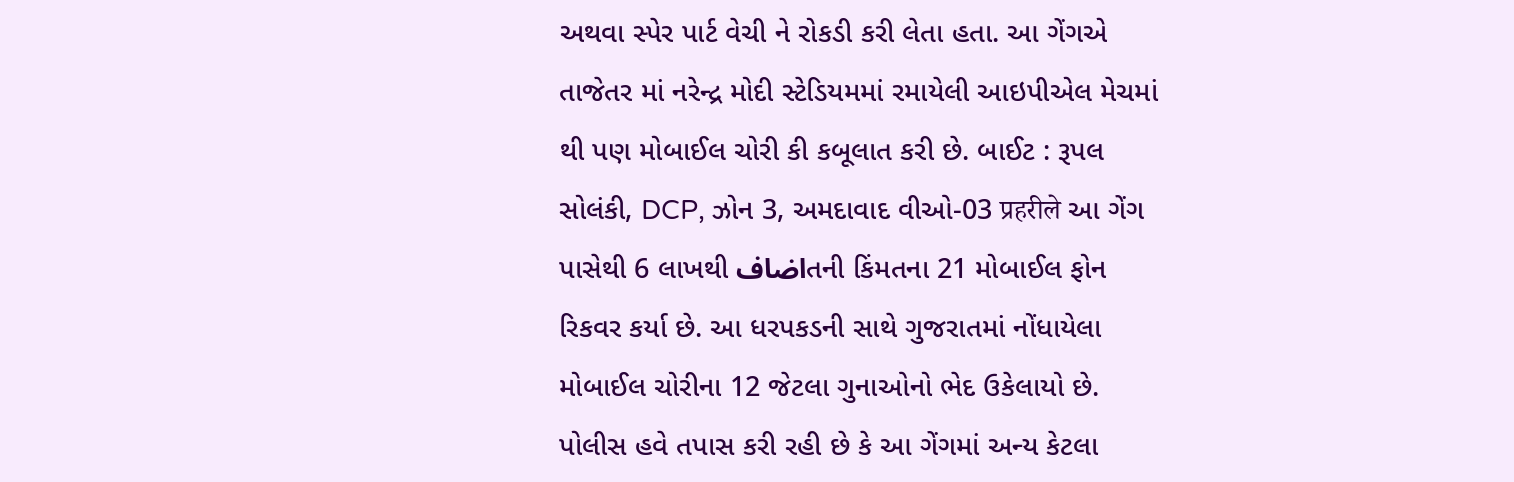અથવા સ્પેર પાર્ટ વેચી ને રોકડી કરી લેતા હતા. આ ગેંગએ તાજેતર માં નરેન્દ્ર મોદી સ્ટેડિયમમાં રમાયેલી આઇપીએલ મેચમાં થી પણ મોબાઈલ ચોરી કી કબૂલાત કરી છે. બાઈટ : રૂપલ સોલંકી, DCP, ઝોન 3, અમદાવાદ વીઓ-03 प्रहरीले આ ગેંગ પાસેથી 6 લાખથી اضافતની કિંમતના 21 મોબાઈલ ફોન રિકવર કર્યા છે. આ ધરપકડની સાથે ગુજરાતમાં નોંધાયેલા મોબાઈલ ચોરીના 12 જેટલા ગુનાઓનો ભેદ ઉકેલાયો છે. પોલીસ હવે તપાસ કરી રહી છે કે આ ગેંગમાં અન્ય કેટલા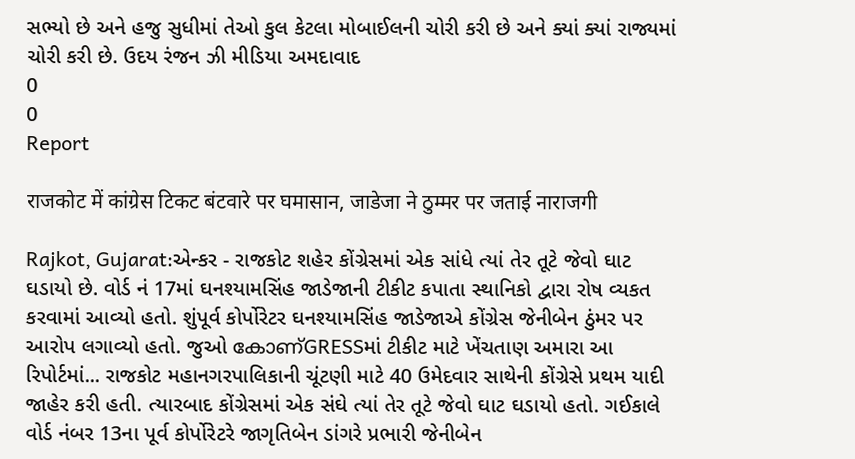સભ્યો છે અને હજુ સુધીમાં તેઓ કુલ કેટલા મોબાઈલની ચોરી કરી છે અને ક્યાં ક્યાં રાજ્યમાં ચોરી કરી છે. ઉદય રંજન ઝી મીડિયા અમદાવાદ
0
0
Report

राजकोट में कांग्रेस टिकट बंटवारे पर घमासान, जाडेजा ने ठुम्मर पर जताई नाराजगी

Rajkot, Gujarat:એન્કર - રાજકોટ શહેર કોંગ્રેસમાં એક સાંધે ત્યાં તેર તૂટે જેવો ઘાટ ઘડાયો છે. વોર્ડ નં 17માં ઘનશ્યામસિંહ જાડેજાની ટીકીટ કપાતા સ્થાનિકો દ્વારા રોષ વ્યકત કરવામાં આવ્યો હતો. શુંપૂર્વ કોર્પોરેટર ઘનશ્યામસિંહ જાડેજાએ કોંગ્રેસ જેનીબેન ઠુંમર પર આરોપ લગાવ્યો હતો. જુઓ കോണ്GRESSમાં ટીકીટ માટે ખેંચતાણ અમારા આ રિપોર્ટમાં... રાજકોટ મહાનગરપાલિકાની ચૂંટણી માટે 40 ઉમેદવાર સાથેની કોંગ્રેસે પ્રથમ યાદી જાહેર કરી હતી. ત્યારબાદ કોંગ્રેસમાં એક સંઘે ત્યાં તેર તૂટે જેવો ઘાટ ઘડાયો હતો. ગઈકાલે વોર્ડ નંબર 13ના પૂર્વ કોર્પોરેટરે જાગૃતિબેન ડાંગરે પ્રભારી જેનીબેન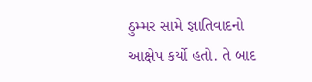ઠુમ્મર સામે જ્ઞાતિવાદનો આક્ષેપ કર્યો હતો. તે બાદ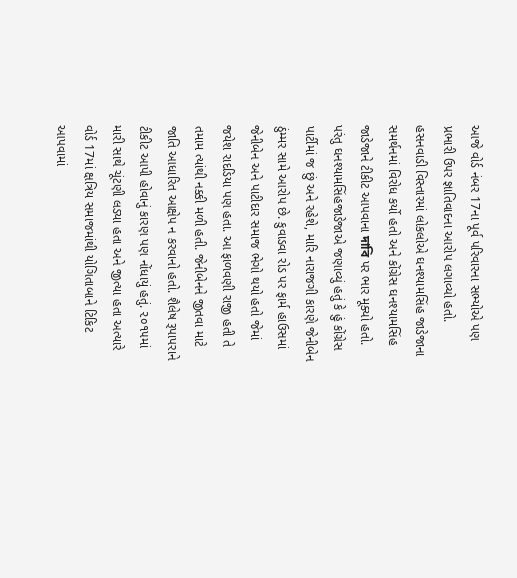આજે વોર્ડ નંબર 17ના પૂર્વ પરિવારના સભ્યોએ પણ પ્રભારી ઉપર જ્ઞાતિવાદના આરોપ લગાવ્યો હતો. હસનવાડી વિસ્તારમાં લોકલોએ ઘનશ્યામસિંહ જાડેજાના સમર્થનમાં વિરોધ કર્યો હતો અને કોંગ્રેસ ઘનશ્યામસિંહ જાડેજાને ટીકીટ આપવાના দাবি પર ભાર મૂક્યો હતો. પરંતુ ઘનશ્યામસિંહજાડેજાએ જણાવ્યું હતું કે હું કોંગ્રેસ પાર્ટીમાં જ છું અને રહેશે, મારિ નારાજગી કારણે જેનીબેન ઠુંમ્મર સામે આરોપ છે. કુવાડવા રોડ પર ફાર્મ હાઉસમાં જેનીબેન અને પાટીદાર સમાજ ભેગો થયો હતો જેમાં જયેશ રાદડિયા પણ હતા. આ ફાળવણી રાજી હતી તે તમામ ત્યાંથી નક્કી મળી હતી. જેનીબેનને જીતવા માટે જાતિ આધારિત આક્ષેપ ન કરવાનો હતો. શૈલેષ રૂપાપરાને ટીકીટ આપી હોવાનું કારણ પણ નોંધાયું હતું. ૨૦૧૫માં મારી સાથે ચૂંટણી લડ્યા હતા અને જીત્યા હતા અત્યારે વોર્ડ 17માં ક્ષત્રિય સમાજમાંથી યોગિતાબાને ટિકિટ આપવામાં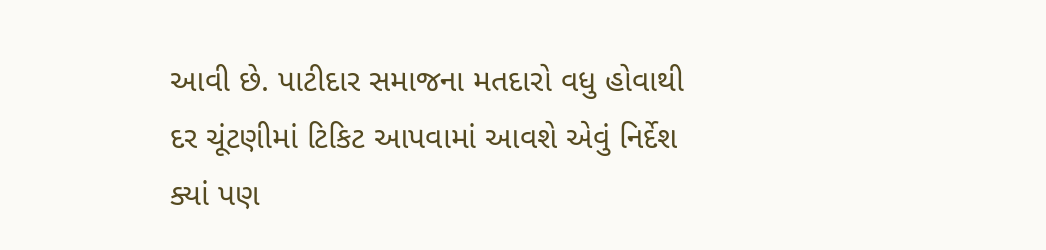આવી છે. પાટીદાર સમાજના મતદારો વધુ હોવાથી દર ચૂંટણીમાં ટિકિટ આપવામાં આવશે એવું નિર્દેશ ક્યાં પણ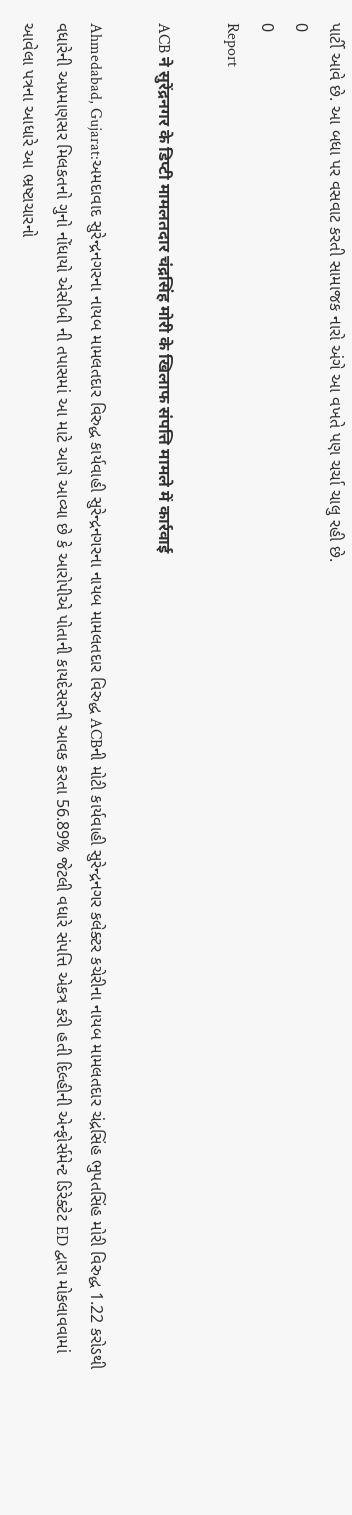પાર્ટી આવે છે. આ બધા પર વસવાટ કરતી સામાજક નારો અંગે આ વખતે પણ ચર્ચા ચાલુ રહી છે.
0
0
Report

ACB ने सुरेंद्रनगर के डिप्टी मामलतदार चंद्रसिंह मोरी के खिलाफ संपत्ति मामले में कार्रवाई

Ahmedabad, Gujarat:અમદાવાદ સુરેન્દ્રનગરના નાયબ મામલતદાર વિરુદ્ધ કાર્યવાહી સુરેન્દ્રનગરના નાયબ મામલતદાર વિરુદ્ધ ACBની મોટી કાર્યવાહી સુરેન્દ્રનગર કલેક્ટર કચેરીના નાયબ મામલતદાર ચંદ્રસિંહ ભુપતસિંહ મોરી વિરુદ્ધ 1.22 કરોડથી વધારેની અપ્રમાણસર મિલકતનો ગુનો નોંધાયો એસીબી ની તપાસમાં આ માટે આગે આવ્યા છે કે આરોપીએ પોતાની કાયદેસરની આવક કરતા 56.89% જેટલી વધારે સંપત્તિ એકત્ર કરી હતી દિલ્હીની એન્ફોર્સમેન્ટ ડિરેક્ટેટ ED દ્વારા મોકલાવવામાં આવેલા પત્રના આધારે આ ભ્રષ્ટાચારનો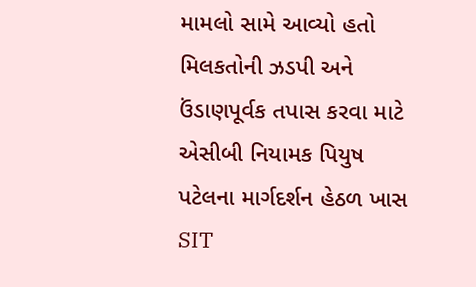મામલો સામે આવ્યો હતો મિલકતોની ઝડપી અને ઉંડાણપૂર્વક તપાસ કરવા માટે એસીબી નિયામક પિયુષ પટેલના માર્ગદર્શન હેઠળ ખાસ SIT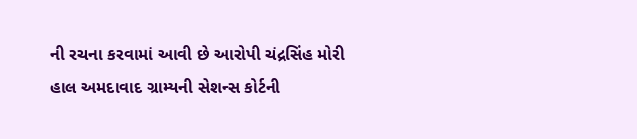ની રચના કરવામાં આવી છે આરોપી ચંદ્રસિંહ મોરી હાલ અમદાવાદ ગ્રામ્યની સેશન્સ કોર્ટની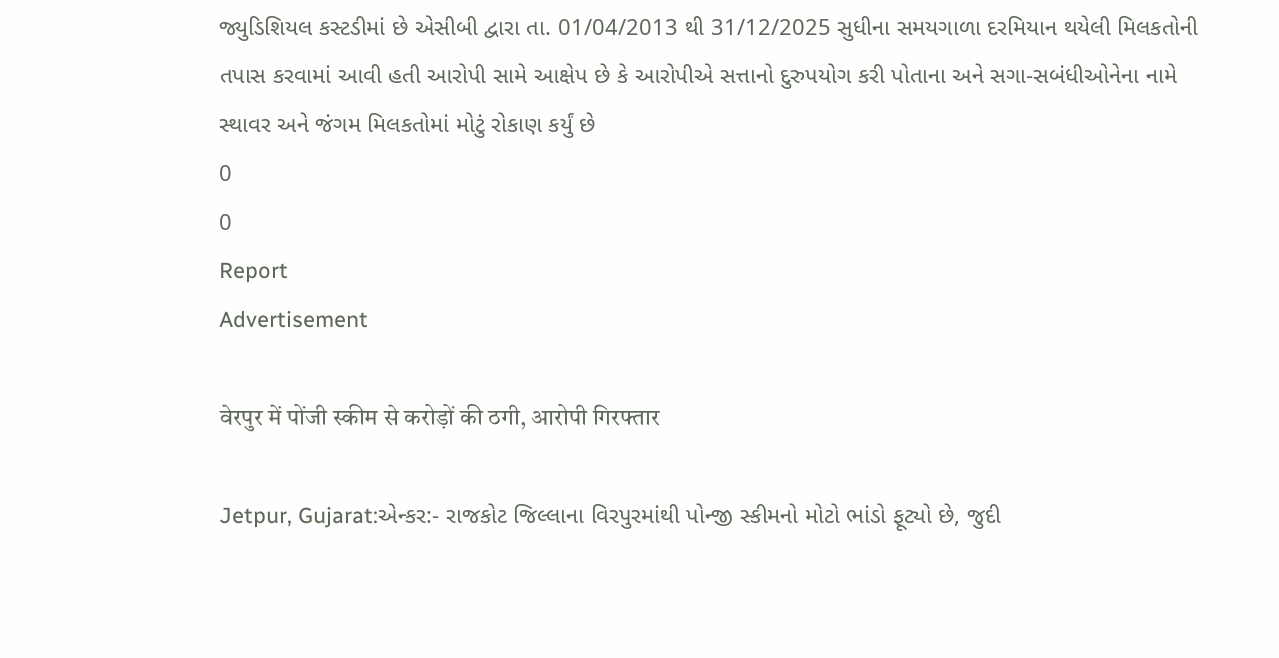જ્યુડિશિયલ કસ્ટડીમાં છે એસીબી દ્વારા તા. 01/04/2013 થી 31/12/2025 સુધીના સમયગાળા દરમિયાન થયેલી મિલકતોની તપાસ કરવામાં આવી હતી આરોપી સામે આક્ષેપ છે કે આરોપીએ સત્તાનો દુરુપયોગ કરી પોતાના અને સગા-સબંધીઓનેના નામે સ્થાવર અને જંગમ મિલકતોમાં મોટું રોકાણ કર્યું છે
0
0
Report
Advertisement

वेरपुर में पोंजी स्कीम से करोड़ों की ठगी, आरोपी गिरफ्तार

Jetpur, Gujarat:એન્કર:- રાજકોટ જિલ્લાના વિરપુરમાંથી પોન્જી સ્કીમનો મોટો ભાંડો ફૂટ્યો છે, જુદી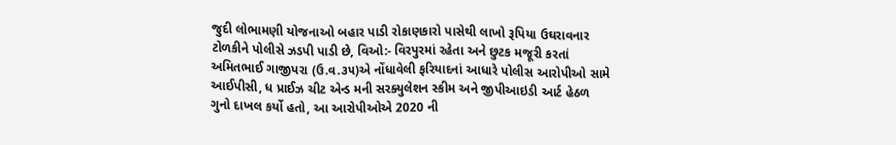જુદી લોભામણી યોજનાઓ બહાર પાડી રોકાણકારો પાસેથી લાખો રૂપિયા ઉઘરાવનાર ટોળકીને પોલીસે ઝડપી પાડી છે, વિઓ:- વિરપુરમાં રહેતા અને છુટક મજૂરી કરતાં અમિતભાઈ ગાજીપરા (ઉ.વ.૩૫)એ નોંધાવેલી ફરિયાદનાં આધારે પોલીસ આરોપીઓ સામે આઈપીસી, ધ પ્રાઈઝ ચીટ એન્ડ મની સરક્યુલેશન સ્કીમ અને જીપીઆઇડી આર્ટ હેઠળ ગુનો દાખલ કર્યો હતો, આ આરોપીઓએ 2020 ની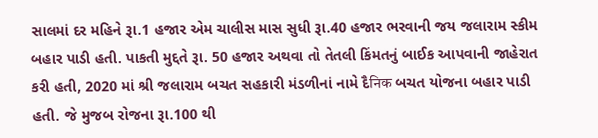સાલમાં દર મહિને રૂા.1 હજાર એમ ચાલીસ માસ સુધી રૂા.40 હજાર ભરવાની જય જલારામ સ્કીમ બહાર પાડી હતી. પાકતી મુદ્દતે રૂા. 50 હજાર અથવા તો તેતલી કિંમતનું બાઈક આપવાની જાહેરાત કરી હતી, 2020 માં શ્રી જલારામ બચત સહકારી મંડળીનાં નામે દૈनिक બચત યોજના બહાર પાડી હતી. જે મુજબ રોજના રૂા.100 થી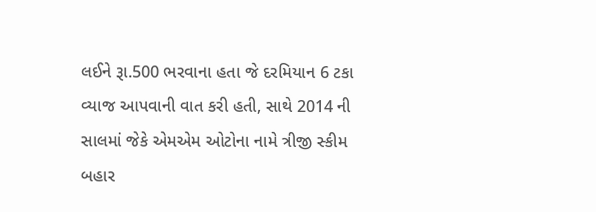લઈને રૂા.500 ભરવાના હતા જે દરમિયાન 6 ટકા વ્યાજ આપવાની વાત કરી હતી, સાથે 2014 ની સાલમાં જેકે એમએમ ઓટોના નામે ત્રીજી સ્કીમ બહાર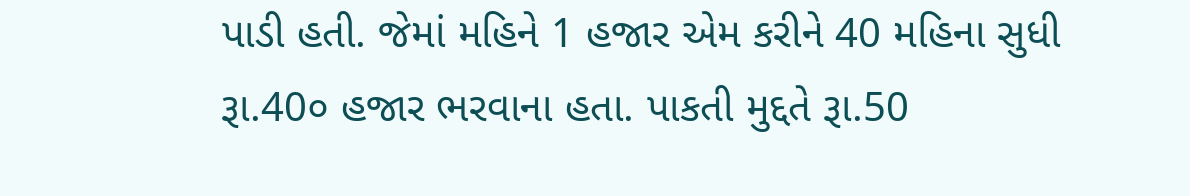પાડી હતી. જેમાં મહિને 1 હજાર એમ કરીને 40 મહિના સુધી રૂા.40૦ હજાર ભરવાના હતા. પાકતી મુદ્દતે રૂા.50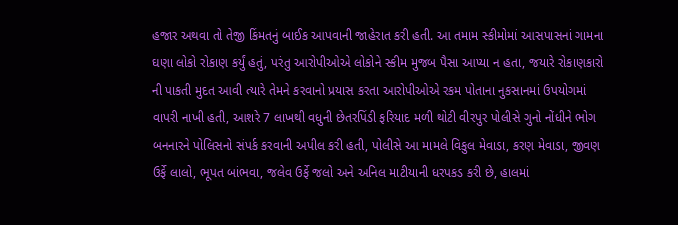હજાર અથવા તો તેજી કિંમતનું બાઈક આપવાની જાહેરાત કરી હતી. આ તમામ સ્કીમોમાં આસપાસનાં ગામના ઘણા લોકો રોકાણ કર્યું હતું, પરંતુ આરોપીઓએ લોકોને સ્કીમ મુજબ પૈસા આપ્યા ન હતા, જયારે રોકાણકારો ની પાકતી મુદત આવી ત્યારે તેમને કરવાનો પ્રયાસ કરતા આરોપીઓએ રકમ પોતાના નુકસાનમાં ઉપયોગમાં વાપરી નાખી હતી, આશરે 7 લાખથી વધુની છેતરપિંડી ફરિયાદ મળી થોટી વીરપુર પોલીસે ગુનો નોંધીને ભોગ બનનારને પોલિસનો સંપર્ક કરવાની અપીલ કરી હતી, પોલીસે આ મામલે વિકુલ મેવાડા, કરણ મેવાડા, જીવણ ઉર્ફે લાલો, ભૂપત બાંભવા, જલેવ ઉર્ફે જલો અને અનિલ માટીયાની ધરપકડ કરી છે, હાલમાં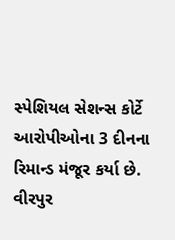સ્પેશિયલ સેશન્સ કોર્ટે આરોપીઓના 3 દીનના રિમાન્ડ મંજૂર કર્યા છે. વીરપુર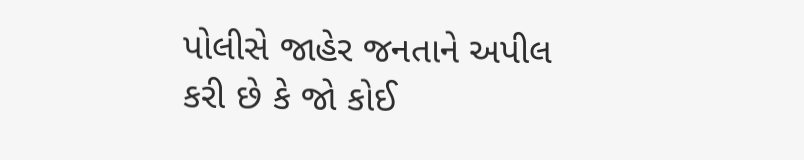પોલીસે જાહેર જનતાને અપીલ કરી છે કે જો કોઈ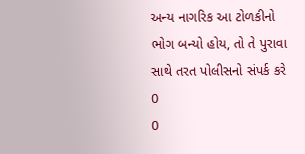અન્ય નાગરિક આ ટોળકીનો ભોગ બન્યો હોય, તો તે પુરાવા સાથે તરત પોલીસનો સંપર્ક કરે
0
0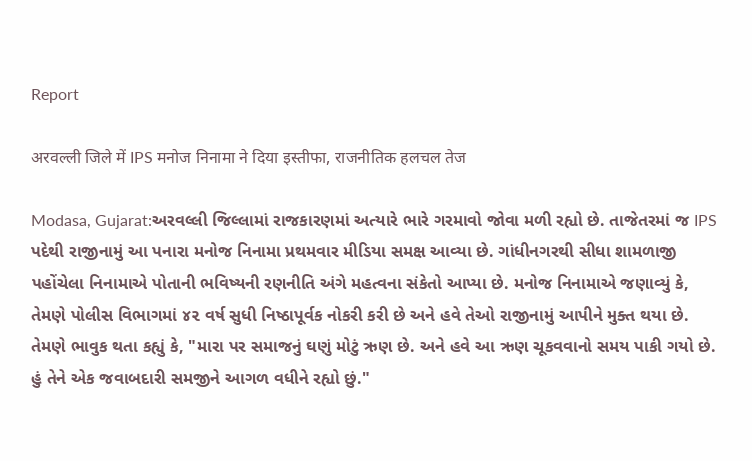Report

अरवल्ली जिले में IPS मनोज निनामा ने दिया इस्तीफा, राजनीतिक हलचल तेज

Modasa, Gujarat:અરવલ્લી જિલ્લામાં રાજકારણમાં અત્યારે ભારે ગરમાવો જોવા મળી રહ્યો છે. તાજેતરમાં જ IPS પદેથી રાજીનામું આ પનારા મનોજ નિનામા પ્રથમવાર મીડિયા સમક્ષ આવ્યા છે. ગાંધીનગરથી સીધા શામળાજી પહોંચેલા નિનામાએ પોતાની ભવિષ્યની રણનીતિ અંગે મહત્વના સંકેતો આપ્યા છે. મનોજ નિનામાએ જણાવ્યું કે, તેમણે પોલીસ વિભાગમાં ૪૨ વર્ષ સુધી નિષ્ઠાપૂર્વક નોકરી કરી છે અને હવે તેઓ રાજીનામું આપીને મુક્ત થયા છે. તેમણે ભાવુક થતા કહ્યું કે, "મારા પર સમાજનું ઘણું મોટું ઋણ છે. અને હવે આ ઋણ ચૂકવવાનો સમય પાકી ગયો છે. હું તેને એક જવાબદારી સમજીને આગળ વધીને રહ્યો છું."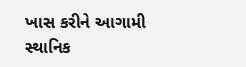ખાસ કરીને આગામી સ્થાનિક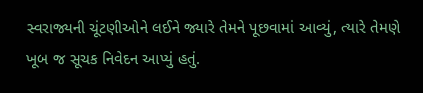સ્વરાજ્યની ચૂંટણીઓને લઈને જ્યારે તેમને પૂછવામાં આવ્યું, ત્યારે તેમણે ખૂબ જ સૂચક નિવેદન આપ્યું હતું.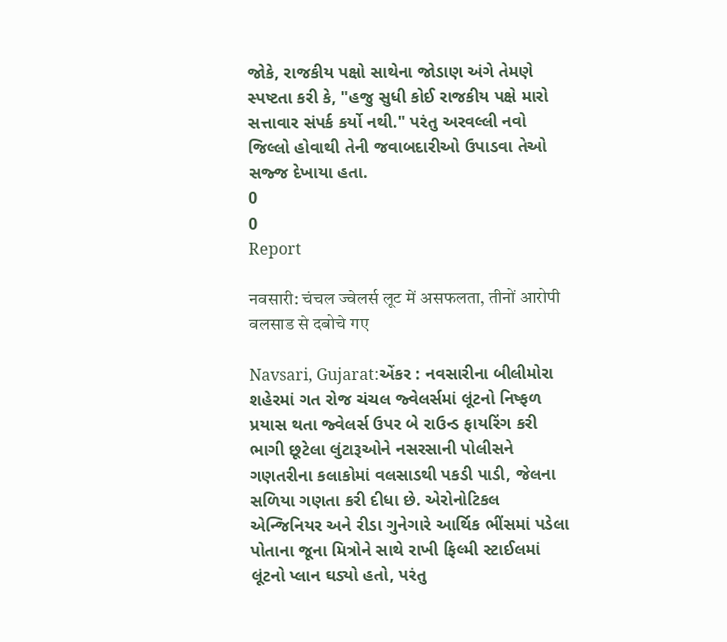જોકે, રાજકીય પક્ષો સાથેના જોડાણ અંગે તેમણે સ્પષ્ટતા કરી કે, "હજુ સુધી કોઈ રાજકીય પક્ષે મારો સત્તાવાર સંપર્ક કર્યો નથી." પરંતુ અરવલ્લી નવો જિલ્લો હોવાથી તેની જવાબદારીઓ ઉપાડવા તેઓ સજ્જ દેખાયા હતા.
0
0
Report

नवसारी: चंचल ज्वेलर्स लूट में असफलता, तीनों आरोपी वलसाड से दबोचे गए

Navsari, Gujarat:એંકર : નવસારીના બીલીમોરા શહેરમાં ગત રોજ ચંચલ જ્વેલર્સમાં લૂંટનો નિષ્ફળ પ્રયાસ થતા જ્વેલર્સ ઉપર બે રાઉન્ડ ફાયરિંગ કરી ભાગી છૂટેલા લુંટારૂઓને નસરસાની પોલીસને ગણતરીના કલાકોમાં વલસાડથી પકડી પાડી, જેલના સળિયા ગણતા કરી દીધા છે. એરોનોટિકલ એન્જિનિયર અને રીડા ગુનેગારે આર્થિક ભીંસમાં પડેલા પોતાના જૂના મિત્રોને સાથે રાખી ફિલ્મી સ્ટાઈલમાં લૂંટનો પ્લાન ઘડ્યો હતો, પરંતુ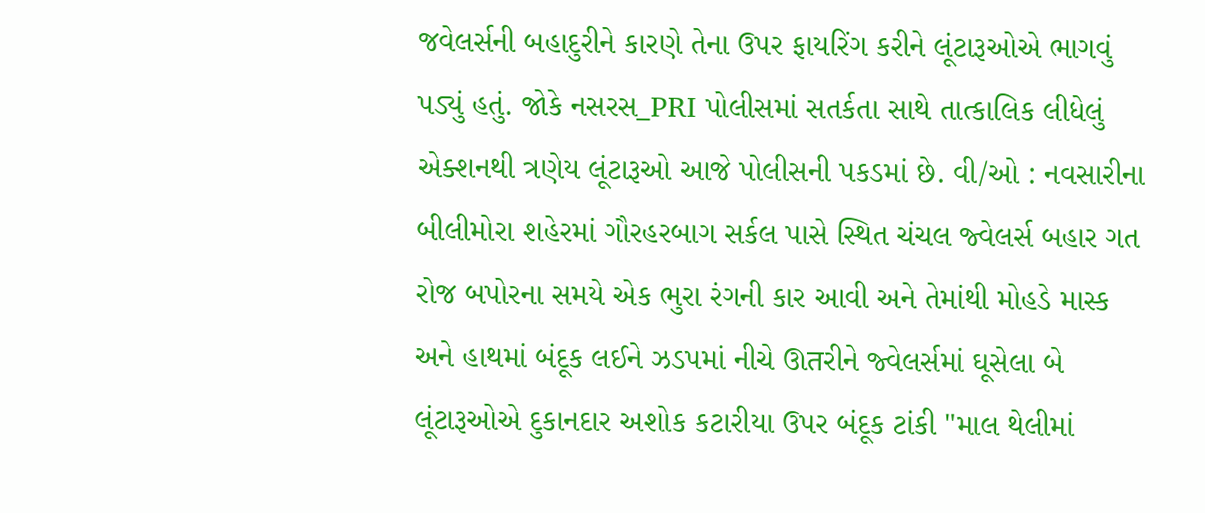જવેલર્સની બહાદુરીને કારણે તેના ઉપર ફાયરિંગ કરીને લૂંટારૂઓએ ભાગવું પડ્યું હતું. જોકે નસરસ_PRI પોલીસમાં સતર્કતા સાથે તાત્કાલિક લીધેલું એક્શનથી ત્રણેય લૂંટારૂઓ આજે પોલીસની પકડમાં છે. વી/ઓ : નવસારીના બીલીમોરા શહેરમાં ગૌરહરબાગ સર્કલ પાસે સ્થિત ચંચલ જ્વેલર્સ બહાર ગત રોજ બપોરના સમયે એક ભુરા રંગની કાર આવી અને તેમાંથી મોહડે માસ્ક અને હાથમાં બંદૂક લઈને ઝડપમાં નીચે ઊतરીને જ્વેલર્સમાં ઘૂસેલા બે લૂંટારૂઓએ દુકાનદાર અશોક કટારીયા ઉપર બંદૂક ટાંકી "માલ થેલીમાં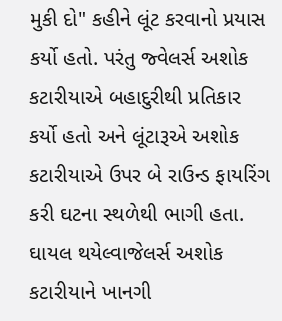મુકી દો" કહીને લૂંટ કરવાનો પ્રયાસ કર્યો હતો. પરંતુ જ્વેલર્સ અશોક કટારીયાએ બહાદુરીથી પ્રતિકાર કર્યો હતો અને લૂંટારૂએ અશોક કટારીયાએ ઉપર બે રાઉન્ડ ફાયરિંગ કરી ઘટના સ્થળેથી ભાગી હતા. ઘાયલ થયેલ્વાજેલર્સ અશોક કટારીયાને ખાનગી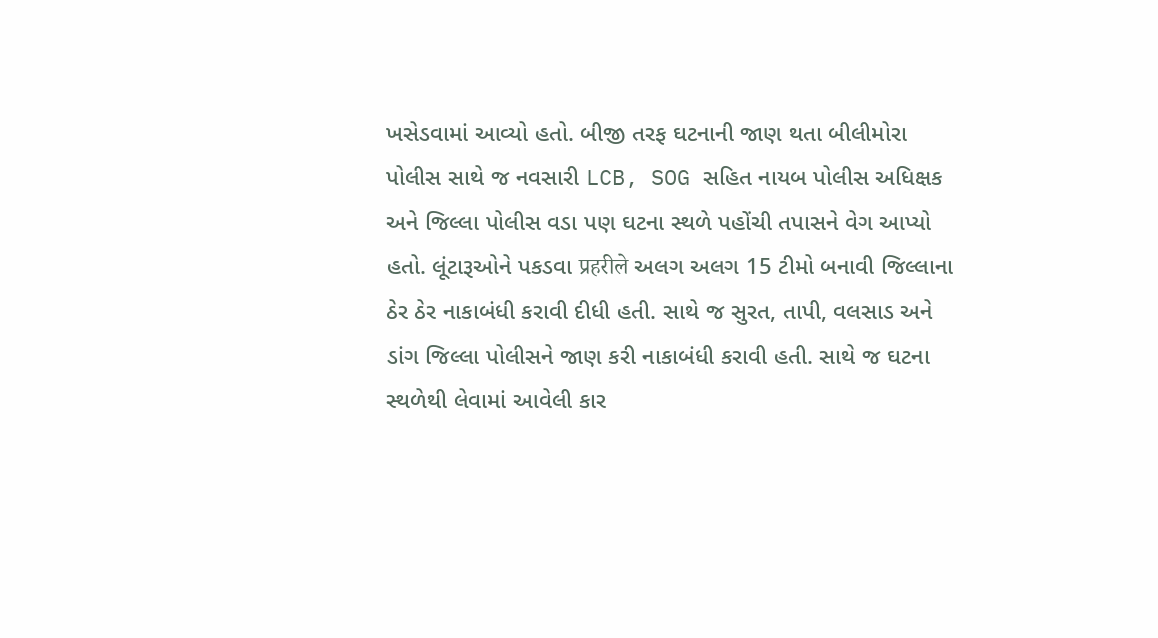ખસેડવામાં આવ્યો હતો. બીજી તરફ ઘટનાની જાણ થતા બીલીમોરા પોલીસ સાથે જ નવસારી LCB, SOG સહિત નાયબ પોલીસ અધિક્ષક અને જિલ્લા પોલીસ વડા પણ ઘટના સ્થળે પહોંચી તપાસને વેગ આપ્યો હતો. લૂંટારૂઓને પકડવા प्रहरीले અલગ અલગ 15 ટીમો બનાવી જિલ્લાના ઠેર ઠેર નાકાબંધી કરાવી દીધી હતી. સાથે જ સુરત, તાપી, વલસાડ અને ડાંગ જિલ્લા પોલીસને જાણ કરી નાકાબંધી કરાવી હતી. સાથે જ ઘટના સ્થળેથી લેવામાં આવેલી કાર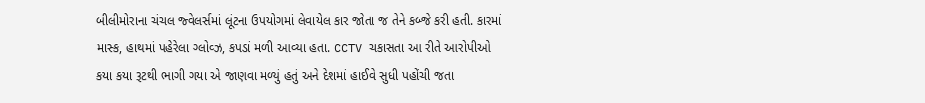બીલીમોરાના ચંચલ જ્વેલર્સમાં લૂંટના ઉપયોગમાં લેવાયેલ કાર જોતા જ તેને કબ્જે કરી હતી. કારમાં માસ્ક, હાથમાં પહેરેલા ગ્લોવ્ઝ, કપડાં મળી આવ્યા હતા. CCTV ચકાસતા આ રીતે આરોપીઓ કયા કયા રૂટથી ભાગી ગયા એ જાણવા મળ્યું હતું અને દેશમાં હાઈવે સુધી પહોંચી જતા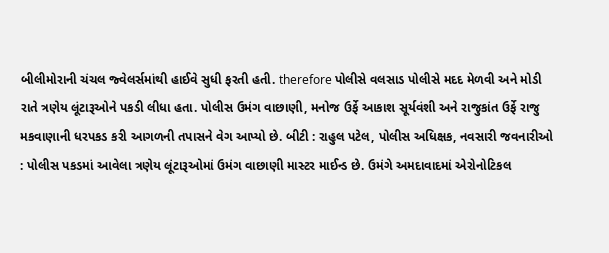બીલીમોરાની ચંચલ જ્વેલર્સમાંથી હાઈવે સુધી ફરતી હતી. therefore પોલીસે વલસાડ પોલીસે મદદ મેળવી અને મોડી રાતે ત્રણેય લૂંટારૂઓને પકડી લીધા હતા. પોલીસ ઉમંગ વાછાણી, મનોજ ઉર્ફે આકાશ સૂર્યવંશી અને રાજુકાંત ઉર્ફે રાજુ મકવાણાની ધરપકડ કરી આગળની તપાસને વેગ આપ્યો છે. બીટી : રાહુલ પટેલ, પોલીસ અધિક્ષક, નવસારી જવનારીઓ : પોલીસ પકડમાં આવેલા ત્રણેય લૂંટારૂઓમાં ઉમંગ વાછાણી માસ્ટર માઈન્ડ છે. ઉમંગે અમદાવાદમાં એરોનોટિકલ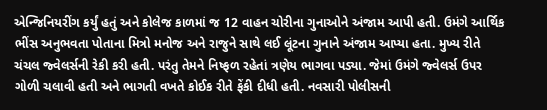એન્જિનિયરીંગ કર્યું હતું અને કોલેજ કાળમાં જ 12 વાહન ચોરીના ગુનાઓને અંજામ આપી હતી. ઉમંગે આર્થિક ભીંસ અનુભવતા પોતાના મિત્રો મનોજ અને રાજુને સાથે લઈ લૂંટના ગુનાને અંજામ આપ્યા હતા. મુખ્ય રીતે ચંચલ જ્વેલર્સની રેકી કરી હતી. પરંતુ તેમને નિષ્ફળ રહેતાં ત્રણેય ભાગવા પડ્યા. જેમાં ઉમંગે જ્વેલર્સ ઉપર ગોળી ચલાવી હતી અને ભાગતી વખતે કોઈક રીતે ફેંકી દીધી હતી. નવસારી પોલીસની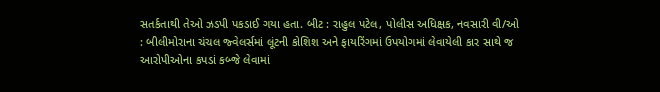સતર્કતાથી તેઓ ઝડપી પકડાઈ ગયા હતા. બીટ : રાહુલ પટેલ, પોલીસ અધિક્ષક, નવસારી વી/ઓ : બીલીમોરાના ચંચલ જ્વેલર્સમાં લૂંટની કોશિશ અને ફાયરિંગમાં ઉપયોગમાં લેવાયેલી કાર સાથે જ આરોપીઓના કપડાં કબ્જે લેવામાં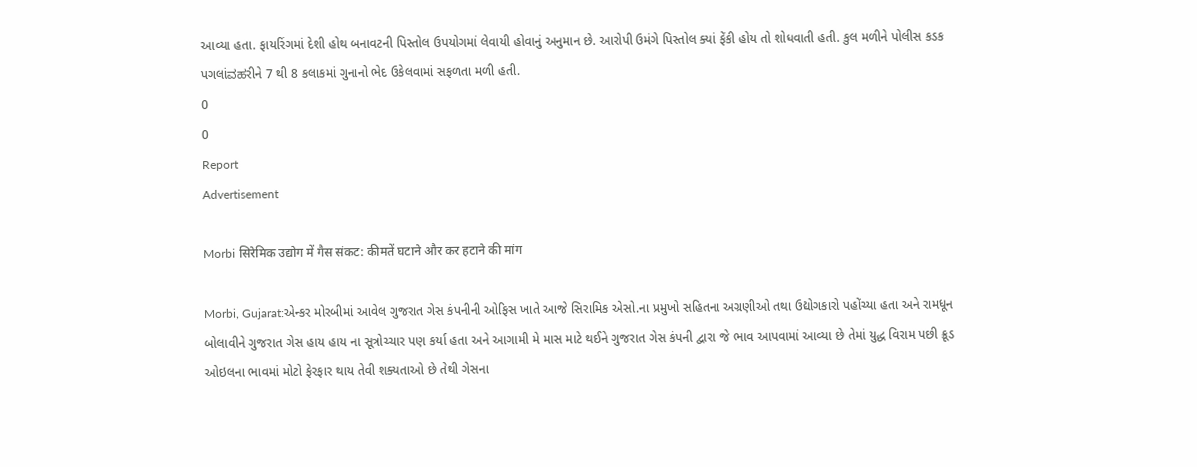આવ્યા હતા. ફાયરિંગમાં દેશી હોથ બનાવટની પિસ્તોલ ઉપયોગમાં લેવાયી હોવાનું અનુમાન છે. આરોપી ઉમંગે પિસ્તોલ ક્યાં ફેંકી હોય તો શોધવાતી હતી. કુલ મળીને પોલીસ કડક પગલાંವಹરીને 7 થી 8 કલાકમાં ગુનાનો ભેદ ઉકેલવામાં સફળતા મળી હતી.
0
0
Report
Advertisement

Morbi सिरेमिक उद्योग में गैस संकट: कीमतें घटाने और कर हटाने की मांग

Morbi, Gujarat:એન્કર મોરબીમાં આવેલ ગુજરાત ગેસ કંપનીની ઓફિસ ખાતે આજે સિરામિક એસો.ના પ્રમુખો સહિતના અગ્રણીઓ તથા ઉદ્યોગકારો પહોંચ્યા હતા અને રામધૂન બોલાવીને ગુજરાત ગેસ હાય હાય ના સૂત્રોચ્ચાર પણ કર્યા હતા અને આગામી મે માસ માટે થઈને ગુજરાત ગેસ કંપની દ્વારા જે ભાવ આપવામાં આવ્યા છે તેમાં યુદ્ધ વિરામ પછી ક્રૂડ ઓઇલના ભાવમાં મોટો ફેરફાર થાય તેવી શક્યતાઓ છે તેથી ગેસના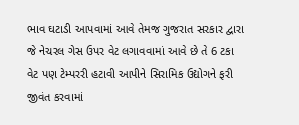ભાવ ઘટાડી આપવામાં આવે તેમજ ગુજરાત સરકાર દ્વારા જે નેચરલ ગેસ ઉપર વેટ લગાવવામાં આવે છે તે 6 ટકા વેટ પણ ટેમ્પરરી હટાવી આપીને સિરામિક ઉદ્યોગને ફરી જીવંત કરવામાં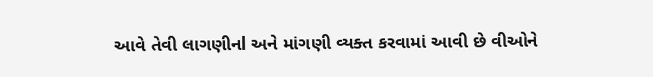આવે તેવી લાગણીનl અને માંગણી વ્યક્ત કરવામાં આવી છે વીઓને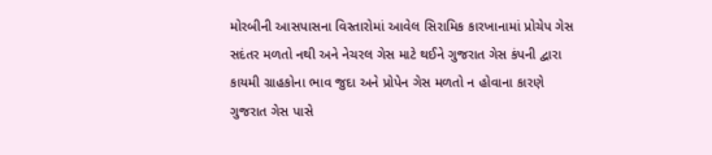મોરબીની આસપાસના વિસ્તારોમાં આવેલ સિરામિક કારખાનામાં પ્રોચેપ ગેસ સદંતર મળતો નથી અને નેચરલ ગેસ માટે થઈને ગુજરાત ગેસ કંપની દ્વારા કાયમી ગ્રાહકોના ભાવ જુદા અને પ્રોપેન ગેસ મળતો ન હોવાના કારણે ગુજરાત ગેસ પાસે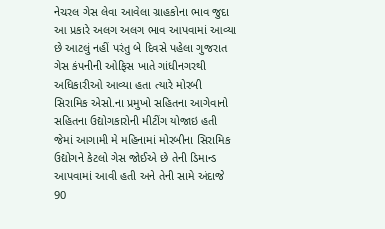નેચરલ ગેસ લેવા આવેલા ગ્રાહકોના ભાવ જુદા આ પ્રકારે અલગ અલગ ભાવ આપવામાં આવ્યા છે આટલું નહીં પરંતુ બે દિવસે પહેલા ગુજરાત ગેસ કંપનીની ઓફિસ ખાતે ગાંધીનગરથી અધિકારીઓ આવ્યા હતા ત્યારે મોરબી સિરામિક એસો.ના પ્રમુખો સહિતના આગેવાનો સહિતના ઉદ્યોગકારોની મીટીંગ યોજાઇ હતી જેમાં આગામી મે મહિનામાં મોરબીના સિરામિક ઉદ્યોગને કેટલો ગેસ જોઈએ છે તેની ડિમાન્ડ આપવામાં આવી હતી અને તેની સામે અંદાજે 90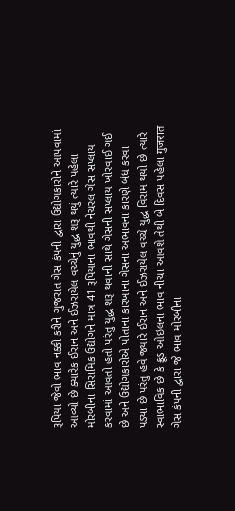રૂપિયા જેવો ભાવ નક્કી કરીને ગુજરાત ગેસ કંપની દ્વારા ઉદ્યોગકારોને આપવામાં આવ્યો છે ક્યારેક ઈરાન અને ઈઝરાયેલ વચ્ચેનું યુદ્ધ શરૂ થયું ત્યારે પહેલા મોરબીના સિરામિક ઉદ્યોગને માત્ર 41 રૂપિયાના ભાવથી નેચરલ ગેસ સપ્લાય કરવામાં આવતો હતો પરંતુ યુદ્ધ શરૂ થવાની સાથે ગેસની સપ્લાય ખોરવાઈ ગઈ છે અને ઉદ્યોગકારોએ પોતાના કારખાના ગેસના અભાવના કારણે બંધ કરવા પડ્યા છે પરંતુ હવે જ્યારે ઈરાન અને ઈઝરાયેલ વચ્ચે યુદ્ધ વિરામ થયો છે ત્યારે સ્વાભાવિક છે કે ક્રૂડ ઓઇલના ભાવ નીચા આવશે તેથી બે દિવસ પહેલા गुजरात ગેસ કંપની દ્વારા જે ભાવ મોરબીના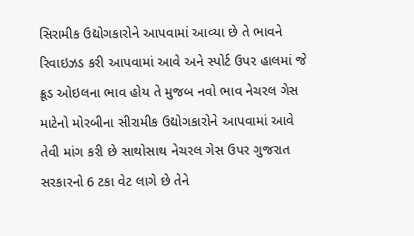સિરામીક ઉદ્યોગકારોને આપવામાં આવ્યા છે તે ભાવને રિવાઇઝડ કરી આપવામાં આવે અને સ્પોર્ટ ઉપર હાલમાં જે ક્રૂડ ઓઇલના ભાવ હોય તે મુજબ નવો ભાવ નેચરલ ગેસ માટેનો મોરબીના સીરામીક ઉદ્યોગકારોને આપવામાં આવે તેવી માંગ કરી છે સાથોસાથ નેચરલ ગેસ ઉપર ગુજરાત સરકારનો 6 ટકા વેટ લાગે છે તેને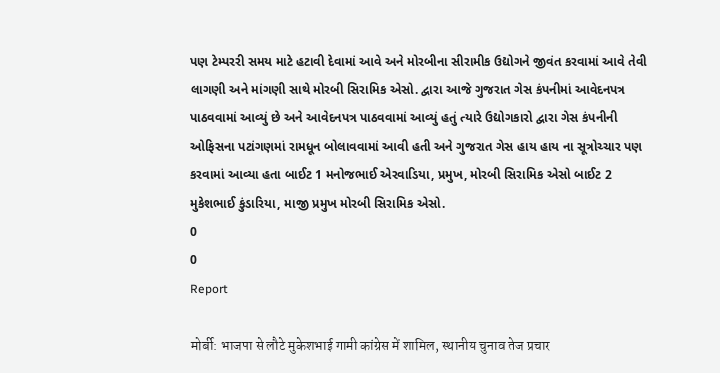પણ ટેમ્પરરી સમય માટે હટાવી દેવામાં આવે અને મોરબીના સીરામીક ઉદ્યોગને જીવંત કરવામાં આવે તેવી લાગણી અને માંગણી સાથે મોરબી સિરામિક એસો. દ્વારા આજે ગુજરાત ગેસ કંપનીમાં આવેદનપત્ર પાઠવવામાં આવ્યું છે અને આવેદનપત્ર પાઠવવામાં આવ્યું હતું ત્યારે ઉદ્યોગકારો દ્વારા ગેસ કંપનીની ઓફિસના પટાંગણમાં રામધૂન બોલાવવામાં આવી હતી અને ગુજરાત ગેસ હાય હાય ના સૂત્રોચ્ચાર પણ કરવામાં આવ્યા હતા બાઈટ 1 મનોજભાઈ એરવાડિયા, પ્રમુખ, મોરબી સિરામિક એસો બાઈટ 2 મુકેશભાઈ કુંડારિયા, માજી પ્રમુખ મોરબી સિરામિક એસો.
0
0
Report

मोर्बी: भाजपा से लौटे मुकेशभाई गामी कांग्रेस में शामिल, स्थानीय चुनाव तेज प्रचार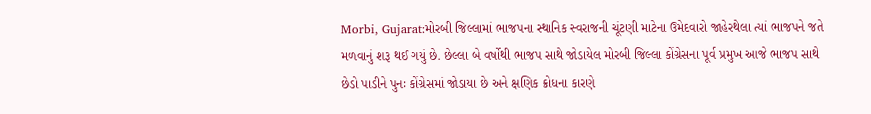Morbi, Gujarat:મોરબી જિલ્લામાં ભાજપના સ્થાનિક સ્વરાજની ચૂંટણી માટેના ઉમેદવારો જાહેરથેલા ત્યાં ભાજપને જતે મળવાનું શરૂ થઈ ગયું છે. છેલ્લા બે વર્ષોથી ભાજપ સાથે જોડાયેલ મોરબી જિલ્લા કોંગ્રેસના પૂર્વ પ્રમુખ આજે ભાજપ સાથે છેડો પાડીને પુનઃ કોંગ્રેસમાં જોડાયા છે અને ક્ષણિક ક્રોધના કારણે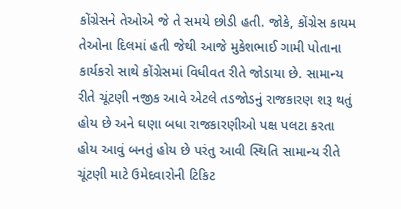કોંગ્રેસને તેઓએ જે તે સમયે છોડી હતી. જોકે, કોંગ્રેસ કાયમ તેઓના દિલમાં હતી જેથી આજે મુકેશભાઈ ગામી પોતાના કાર્યકરો સાથે કોંગ્રેસમાં વિધીવત રીતે જોડાયા છે. સામાન્ય રીતે ચૂંટણી નજીક આવે એટલે તડજોડનું રાજકારણ શરૂ થતું હોય છે અને ઘણા બધા રાજકારણીઓ પક્ષ પલટા કરતા હોય આવું બનતું હોય છે પરંતુ આવી સ્થિતિ સામાન્ય રીતે ચૂંટણી માટે ઉમેદવારોની ટિકિટ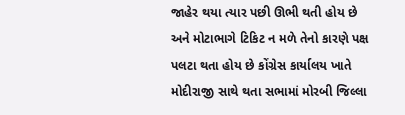જાહેર થયા ત્યાર પછી ઊભી થતી હોય છે અને મોટાભાગે ટિકિટ ન મળે તેનો કારણે પક્ષ પલટા થતા હોય છે કોંગ્રેસ કાર્યાલય ખાતે મોદીરાજી સાથે થતા સભામાં મોરબી જિલ્લા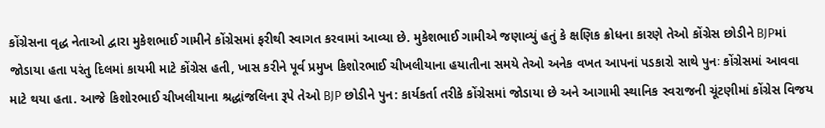કોંગ્રેસના વૃદ્ધ નેતાઓ દ્વારા મુકેશભાઈ ગામીને કોંગ્રેસમાં ફરીથી સ્વાગત કરવામાં આવ્યા છે. મુકેશભાઈ ગામીએ જણાવ્યું હતું કે ક્ષણિક ક્રોધના કારણે તેઓ કોંગ્રેસ છોડીને BJPમાં જોડાયા હતા પરંતુ દિલમાં કાયમી માટે કોંગ્રેસ હતી, ખાસ કરીને પૂર્વ પ્રમુખ કિશોરભાઈ ચીખલીયાના હયાતીના સમયે તેઓ અનેક વખત આપનાં પડકારો સાથે પુનઃ કોંગ્રેસમાં આવવા માટે થયા હતા. આજે કિશોરભાઈ ચીખલીયાના શ્રદ્ધાંજલિના રૂપે તેઓ BJP છોડીને પુન: કાર્યકર્તા તરીકે કોંગ્રેસમાં જોડાયા છે અને આગામી સ્થાનિક સ્વરાજની ચૂંટણીમાં કોંગ્રેસ વિજય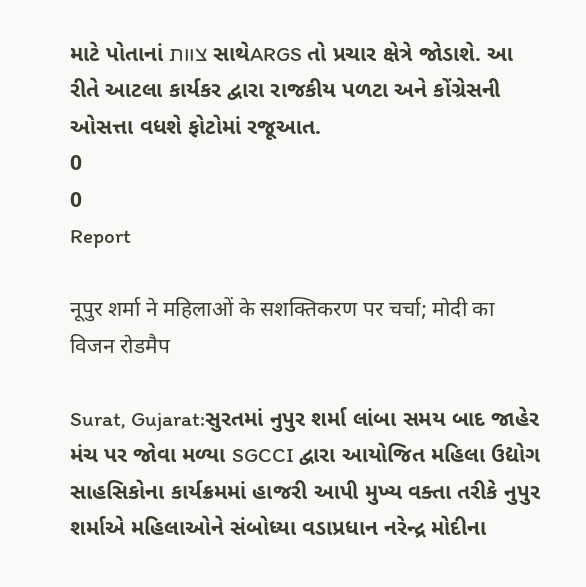માટે પોતાનાં צוות સાથેARGS તો પ્રચાર ક્ષેત્રે જોડાશે. આ રીતે આટલા કાર્યકર દ્વારા રાજકીય પળટા અને કોંગ્રેસની ઓસત્તા વધશે ફોટોમાં રજૂઆત.
0
0
Report

नूपुर शर्मा ने महिलाओं के सशक्तिकरण पर चर्चा; मोदी का विजन रोडमैप

Surat, Gujarat:સુરતમાં નુપુર શર્મા લાંબા સમય બાદ જાહેર મંચ પર જોવા મળ્યા SGCCI દ્વારા આયોજિત મહિલા ઉદ્યોગ સાહસિકોના કાર્યક્રમમાં હાજરી આપી મુખ્ય વક્તા તરીકે નુપુર શર્માએ મહિલાઓને સંબોધ્યા વડાપ્રધાન નરેન્દ્ર મોદીના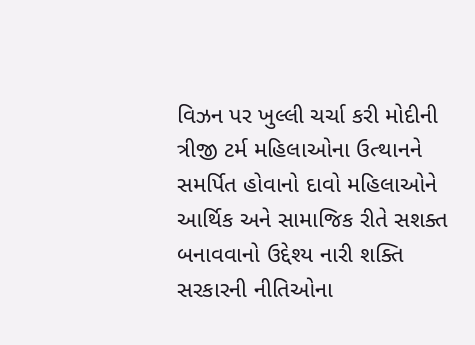વિઝન પર ખુલ્લી ચર્ચા કરી મોદીની ત્રીજી ટર્મ મહિલાઓના ઉત્થાનને સમર્પિત હોવાનો દાવો મહિલાઓને આર્થિક અને સામાજિક રીતે સશક્ત બનાવવાનો ઉદ્દેશ્ય નારી શક્તિ સરકારની નીતિઓના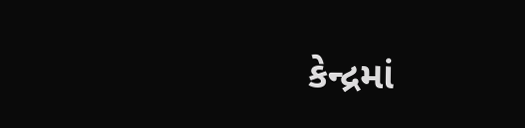કેન્દ્રમાં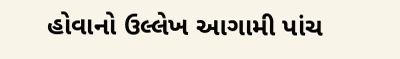હોવાનો ઉલ્લેખ આગામી પાંચ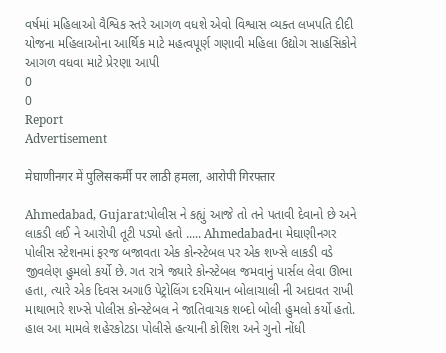વર્ષમાં મહિલાઓ વૈશ્વિક સ્તરે આગળ વધશે એવો વિશ્વાસ વ્યક્ત લખપતિ દીદી યોજના મહિલાઓના આર્થિક માટે મહત્વપૂર્ણ ગણાવી મહિલા ઉદ્યોગ સાહસિકોને આગળ વધવા માટે પ્રેરણા આપી
0
0
Report
Advertisement

मेघाणीनगर में पुलिसकर्मी पर लाठी हमला, आरोपी गिरफ्तार

Ahmedabad, Gujarat:પોલીસ ને કહ્યું આજે તો તને પતાવી દેવાનો છે અને લાકડી લઈ ને આરોપી તૂટી પડ્યો હતો ..... Ahmedabadના મેઘાણીનગર પોલીસ સ્ટેશનમાં ફરજ બજાવતા એક કોન્સ્ટેબલ પર એક શખ્સે લાકડી વડે જીવલેણ હુમલો કર્યો છે. ગત રાત્રે જ્યારે કોન્સ્ટેબલ જમવાનું પાર્સલ લેવા ઊભા હતા, ત્યારે એક દિવસ અગાઉ પેટ્રોલિંગ દરમિયાન બોલાચાલી ની અદાવત રાખી માથાભારે શખ્સે પોલીસ કોન્સ્ટેબલ ને જાતિવાચક શબ્દો બોલી હુમલો કર્યો હતો. હાલ આ મામલે શહેરકોટડા પોલીસે હત્યાની કોશિશ અને ગુનો નોંધી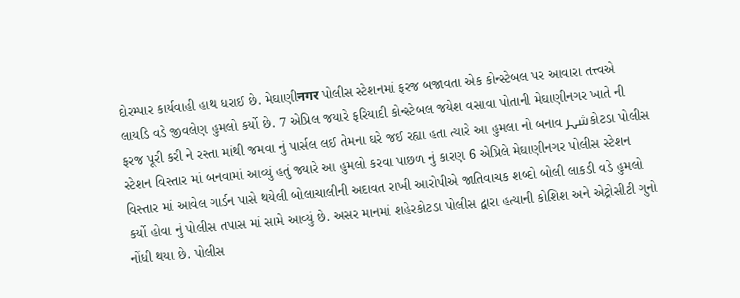દોરમ્પાર કાર્યવાહી હાથ ધરાઈ છે. મેઘાણીनगर પોલીસ સ્ટેશનમાં ફરજ બજાવતા એક કોન્સ્ટેબલ પર આવારા તત્ત્વએ લાયડિ વડે જીવલેણ હુમલો કર્યો છે. 7 એપ્રિલ જયારે ફરિયાદી કોન્સ્ટેબલ જયેશ વસાવા પોતાની મેઘાણીનગર ખાતે ની ફરજ પૂરી કરી ને રસ્તા માંથી જમવા નું પાર્સલ લઈ તેમના ઘરે જઈ રહ્યા હતા ત્યારે આ હુમલા નો બનાવ شہرકોટડા પોલીસ સ્ટેશન વિસ્તાર માં બનવામાં આવ્યું હતું જ્યારે આ હુમલો કરવા પાછળ નું કારણ 6 એપ્રિલે મેઘાણીનગર પોલીસ સ્ટેશન વિસ્તાર માં આવેલ ગાર્ડન પાસે થયેલી બોલાચાલીની અદાવત રાખી આરોપીએ જાતિવાચક શબ્દો બોલી લાકડી વડે હુમલો કર્યો હોવા નું પોલીસ તપાસ માં સામે આવ્યું છે. અસર માનમાં શહેરકોટડા પોલીસ દ્વારા હત્યાની કોશિશ અને એટ્રોસીટી ગુનો નોંધી થયા છે. પોલીસ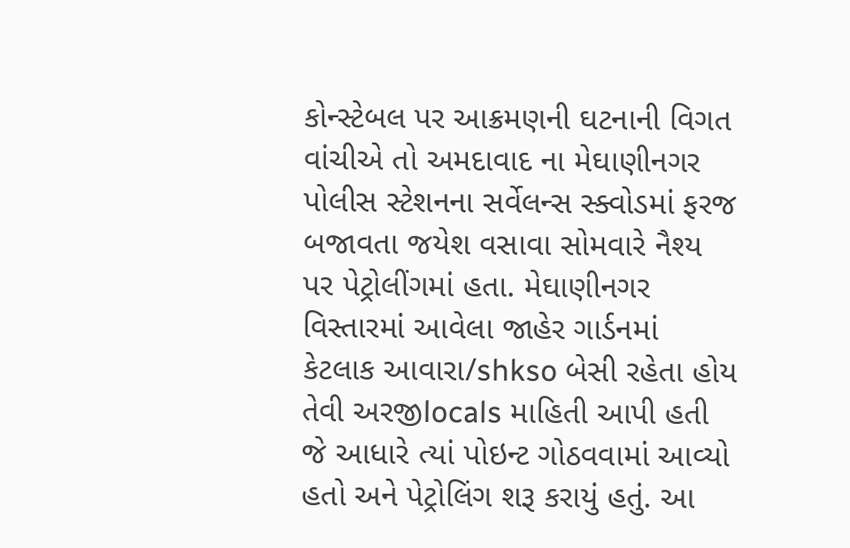કોન્સ્ટેબલ પર આક્રમણની ઘટનાની વિગત વાંચીએ તો અમદાવાદ ના મેઘાણીનગર પોલીસ સ્ટેશનના સર્વેલન્સ સ્ક્વોડમાં ફરજ બજાવતા જયેશ વસાવા સોમવારે નૈશ્ય પર પેટ્રોલીંગમાં હતા. મેઘાણીનગર વિસ્તારમાં આવેલા જાહેર ગાર્ડનમાં કેટલાક આવારા/shkso બેસી રહેતા હોય તેવી અરજીlocals માહિતી આપી હતી જે આધારે ત્યાં પોઇન્ટ ગોઠવવામાં આવ્યો હતો અને પેટ્રોલિંગ શરૂ કરાયું હતું. આ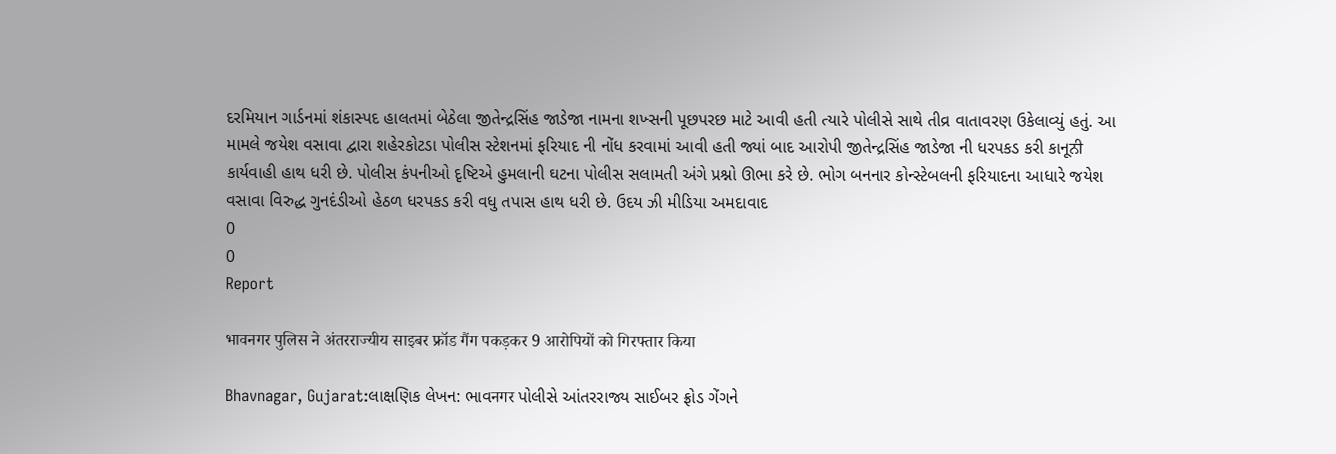દરમિયાન ગાર્ડનમાં શંકાસ્પદ હાલતમાં બેઠેલા જીતેન્દ્રસિંહ જાડેજા નામના શખ્સની પૂછપરછ માટે આવી હતી ત્યારે પોલીસે સાથે તીવ્ર વાતાવરણ ઉકેલાવ્યું હતું. આ મામલે જયેશ વસાવા દ્વારા શહેરકોટડા પોલીસ સ્ટેશનમાં ફરિયાદ ની નોંધ કરવામાં આવી હતી જ્યાં બાદ આરોપી જીતેન્દ્રસિંહ જાડેજા ની ધરપકડ કરી કાનૂਨੀ કાર્યવાહી હાથ ધરી છે. પોલીસ કંપનીઓ દૃષ્ટિએ હુમલાની ઘટના પોલીસ સલામતી અંગે પ્રશ્નો ઊભા કરે છે. ભોગ બનનાર કોન્સ્ટેબલની ફરિયાદના આધારે જયેશ વસાવા વિરુદ્ધ ગુનદંડીઓ હેઠળ ધરપકડ કરી વધુ તપાસ હાથ ધરી છે. ઉદય ઝી મીડિયા અમદાવાદ
0
0
Report

भावनगर पुलिस ने अंतरराज्यीय साइबर फ्रॉड गैंग पकड़कर 9 आरोपियों को गिरफ्तार किया

Bhavnagar, Gujarat:લાક્ષણિક લેખન: ભાવनगर પોલીસે આંતરરાજ્ય સાઈબર ફ્રોડ ગેંગને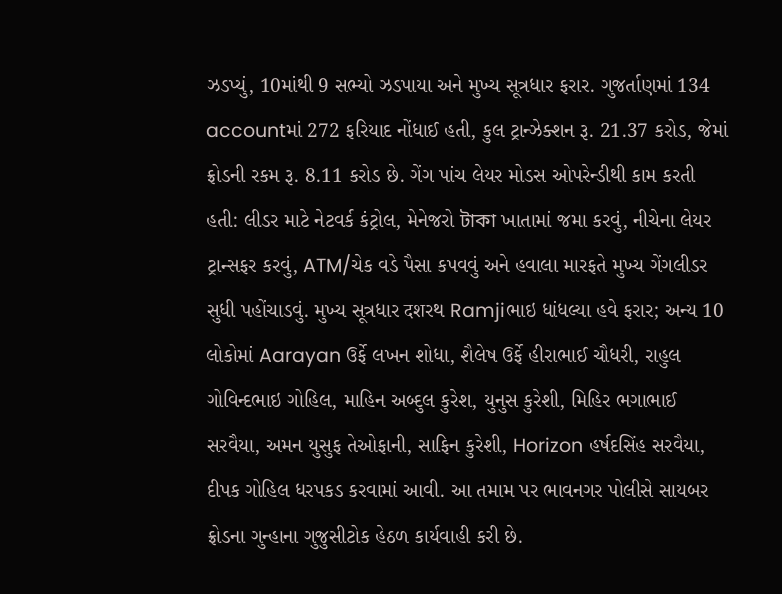ઝડપ્યું, 10માંથી 9 સભ્યો ઝડપાયા અને મુખ્ય સૂત્રધાર ફરાર. ગુજર્તાણમાં 134 accountમાં 272 ફરિયાદ નોંધાઈ હતી, કુલ ટ્રાન્ઝેક્શન રૂ. 21.37 કરોડ, જેમાં ફ્રોડની રકમ રૂ. 8.11 કરોડ છે. ગેંગ પાંચ લેયર મોડસ ઓપરેન્ડીથી કામ કરતી હતી: લીડર માટે નેટવર્ક કંટ્રોલ, મેનેજરો টাকা ખાતામાં જમા કરવું, નીચેના લેયર ટ્રાન્સફર કરવું, ATM/ચેક વડે પૈસા કપવવું અને હવાલા મારફતે મુખ્ય ગેંગલીડર સુધી પહોંચાડવું. મુખ્ય સૂત્રધાર दशરથ Ramjiભાઇ ધાંધલ્યા હવે ફરાર; અન્ય 10 લોકોમાં Aarayan ઉર્ફે લખન શોધા, શૈલેષ ઉર્ફે હીરાભાઈ ચૌધરી, રાહુલ ગોવિન્દભાઇ ગોહિલ, માહિન અબ્દુલ કુરેશ, યુનુસ કુરેશી, મિહિર ભગાભાઈ સરવૈયા, અમન યુસુફ તેઓફાની, સાફિન કુરેશી, Horizon હર્ષદસિંહ સરવૈયા, દીપક ગોહિલ ધરપકડ કરવામાં આવી. આ તમામ પર ભાવનગર પોલીસે સાયબર ફ્રોડના ગુન્હાના ગુજુસીટોક હેઠળ કાર્યવાહી કરી છે.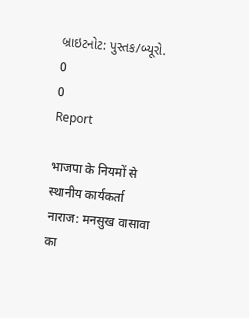બ્રાઇટનોટ: પુસ્તક/બ્યૂરો.
0
0
Report

भाजपा के नियमों से स्थानीय कार्यकर्ता नाराज: मनसुख वासावा का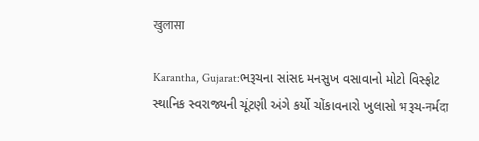खुलासा

Karantha, Gujarat:ભરૂચના સાંસદ મનસુખ વસાવાનો મોટો વિસ્ફોટ સ્થાનિક સ્વરાજ્યની ચૂંટણી અંગે કર્યો ચોંકાવનારો ખુલાસો भરૂચ-नર્મदा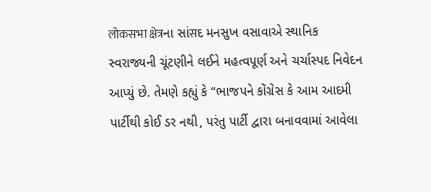लोकसभा क्षेत्रના સાંसદ મનસુખ વસાવાએ સ્થાનિક સ્વરાજ્યની ચૂંટણીને લઈને મહત્વપૂર્ણ અને ચર્ચાસ્પદ નિવેદન આપ્યું છે. તેમણે કહ્યું કે “ભાજપને કોંગ્રેસ કે આમ આદમી પાર્ટીથી કોઈ ડર નથી, પરંતુ પાર્ટી દ્વારા બનાવવામાં આવેલા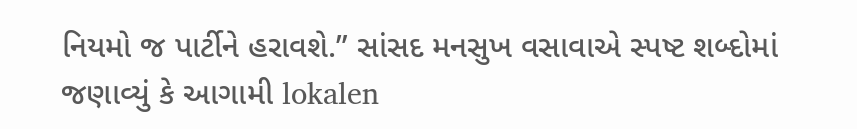નિયમો જ પાર્ટીને હરાવશે.” સાંસદ મનસુખ વસાવાએ સ્પષ્ટ શબ્દોમાં જણાવ્યું કે આગામી lokalen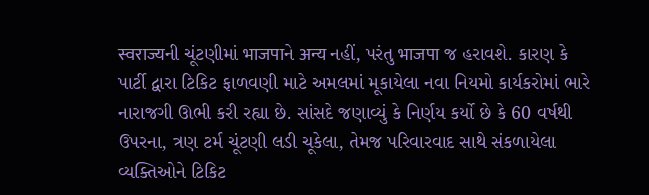स्वराज्यની ચૂંટણીમાં भाजपाને अन्य નહીં, પરંતુ भाजपा જ હરાવશે. કારણ કે પાર્ટી દ્વારા ટિકિટ ફાળવણી માટે અમલમાં મૂકાયેલા નવા નિયમો કાર્યકરોમાં ભારે નારાજગી ઊભી કરી રહ્યા છે. સાંસદે જણાવ્યું કે નિર્ણય કર્યો છે કે 60 વર્ષથી ઉપરના, ત્રણ ટર્મ ચૂંટણી લડી ચૂકેલા, તેમજ પરિવારવાદ સાથે સંકળાયેલા વ્યક્તિઓને ટિકિટ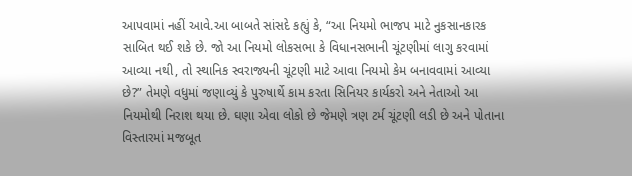આપવામાં નહીં આવે.આ બાબતે સાંસદે કહ્યું કે, “આ નિયમો ભાજપ માટે નુકસાનકારક સાબિત થઈ શકે છે. જો આ નિયમો લોકસભા કે વિધાનસભાની ચૂંટણીમાં લાગુ કરવામાં આવ્યા નથી, તો સ્થાનિક સ્વરાજ્યની ચૂંટણી માટે આવા નિયમો કેમ બનાવવામાં આવ્યા છે?” તેમણે વધુમાં જણાવ્યું કે પુરુષાર્થે કામ કરતા સિનિયર કાર્યકરો અને નેતાઓ આ નિયમોથી નિરાશ થયા છે. ઘણા એવા લોકો છે જેમણે ત્રણ ટર્મ ચૂંટણી લડી છે અને પોતાના વિસ્તારમાં મજબૂત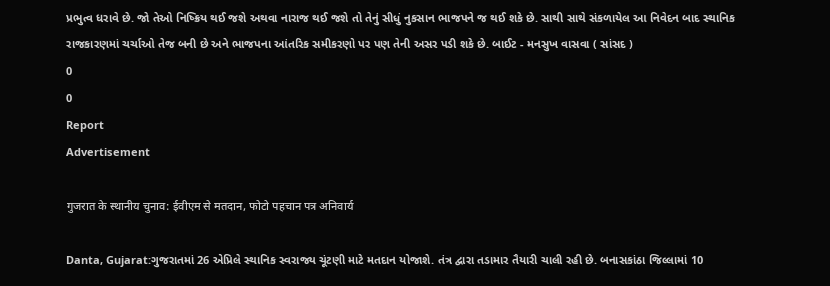પ્રભુત્વ ધરાવે છે. જો તેઓ નિષ્ક્રિય થઈ જશે અથવા નારાજ થઈ જશે તો તેનું સીધું નુકસાન ભાજપને જ થઈ શકે છે. સાથી સાથે સંકળાયેલ આ નિવેદન બાદ સ્થાનિક રાજકારણમાં ચર્ચાઓ તેજ બની છે અને ભાજપના આંતરિક સમીકરણો પર પણ તેની અસર પડી શકે છે. બાઈટ - મનસુખ વાસવા ( સાંસદ )
0
0
Report
Advertisement

गुजरात के स्थानीय चुनाव: ईवीएम से मतदान, फोटो पहचान पत्र अनिवार्य

Danta, Gujarat:ગુજરાતમાં 26 એપ્રિલે સ્થાનિક સ્વરાજ્ય ચૂંટણી માટે મતદાન યોજાશે. તંત્ર દ્વારા તડામાર તૈયારી ચાલી રહી છે. બનાસકાંઠા જિલ્લામાં 10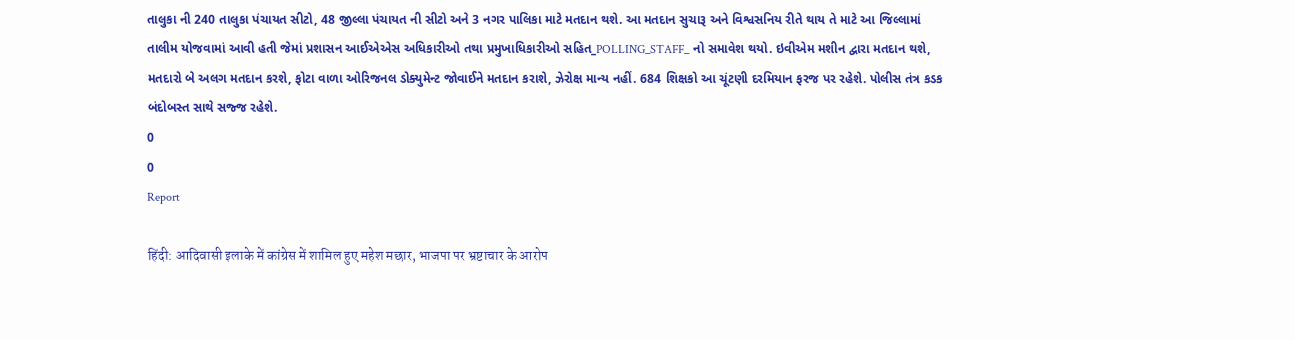તાલુકા ની 240 તાલુકા પંચાયત સીટો, 48 જીલ્લા પંચાયત ની સીટો અને 3 નગર પાલિકા માટે મતદાન થશે. આ મતદાન સુચારૂ અને વિશ્વસનિય રીતે થાય તે માટે આ જિલ્લામાં તાલીમ યોજવામાં આવી હતી જેમાં પ્રશાસન આઈએએસ અધિકારીઓ તથા પ્રમુખાધિકારીઓ સહિત_POLLING_STAFF_ નો સમાવેશ થયો. ઇવીએમ મશીન દ્વારા મતદાન થશે, મતદારો બે અલગ મતદાન કરશે, ફોટા વાળા ઓરિજનલ ડોક્યુમેન્ટ જોવાઈને મતદાન કરાશે, ઝેરોક્ષ માન્ય નહીં. 684 શિક્ષકો આ ચૂંટણી દરમિયાન ફરજ પર રહેશે. પોલીસ તંત્ર કડક બંદોબસ્ત સાથે સજ્જ રહેશે.
0
0
Report

हिंदी: आदिवासी इलाके में कांग्रेस में शामिल हुए महेश मछार, भाजपा पर भ्रष्टाचार के आरोप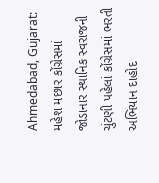Ahmedabad, Gujarat: મહેશ મછાર કોંગ્રેસમાં જોડાનાર સ્થાનિક સ્વરાજની ચુંટણી પહેલાં કોંગ્રેસમાં ભરતી અભિયાન દાહોદ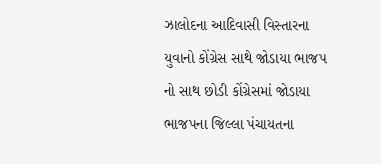ઝાલોદના આદિવાસી વિસ્તારના યુવાનો કોંગ્રેસ સાથે જોડાયા ભાજપ નો સાથ છોડી કોંગ્રેસમાં જોડાયા ભાજપના જિલ્લા પંચાયતના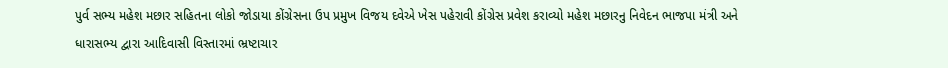પુર્વ સભ્ય મહેશ મછાર સહિતના લોકો જોડાયા કોંગ્રેસના ઉપ પ્રમુખ વિજય દવેએ ખેસ પહેરાવી કોંગ્રેસ પ્રવેશ કરાવ્યો મહેશ મછારનુ નિવેદન ભાજપા મંત્રી અને ધારાસભ્ય દ્વારા આદિવાસી વિસ્તારમાં ભ્રષ્ટાચાર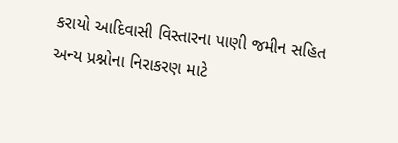કરાયો આદિવાસી વિસ્તારના પાણી જમીન સહિત અન્ય પ્રશ્નોના નિરાકરણ માટે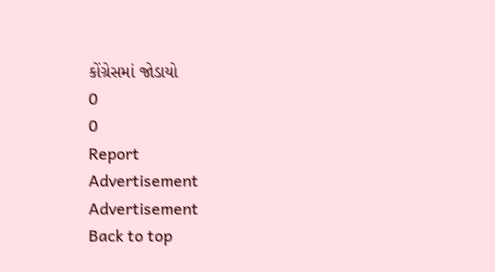કોંગ્રેસમાં જોડાયો
0
0
Report
Advertisement
Advertisement
Back to top